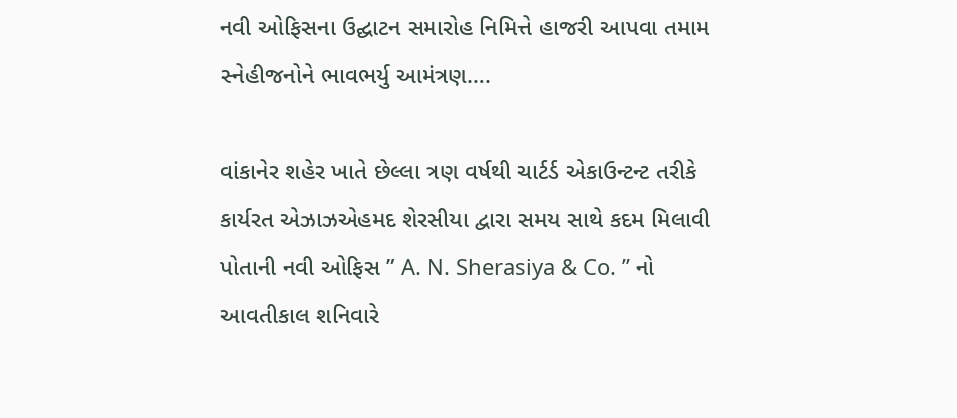નવી ઓફિસના ઉદ્ઘાટન સમારોહ નિમિત્તે હાજરી આપવા તમામ સ્નેહીજનોને ભાવભર્યુ આમંત્રણ….

વાંકાનેર શહેર ખાતે છેલ્લા ત્રણ વર્ષથી ચાર્ટર્ડ એકાઉન્ટન્ટ તરીકે કાર્યરત એઝાઝએહમદ શેરસીયા દ્વારા સમય સાથે કદમ મિલાવી પોતાની નવી ઓફિસ ” A. N. Sherasiya & Co. ” નો આવતીકાલ શનિવારે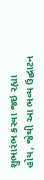શુભારંભ કરવા જઇ રહ્યા હોય, જેથી આ ભવ્ય ઉદ્ઘાટન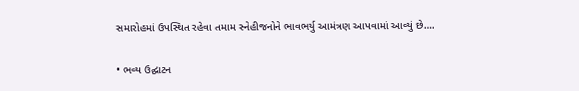સમારોહમાં ઉપસ્થિત રહેવા તમામ સ્નેહીજનોને ભાવભર્યુ આમંત્રણ આપવામાં આવ્યું છે….

• ભવ્ય ઉદ્ઘાટન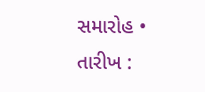સમારોહ •
તારીખ :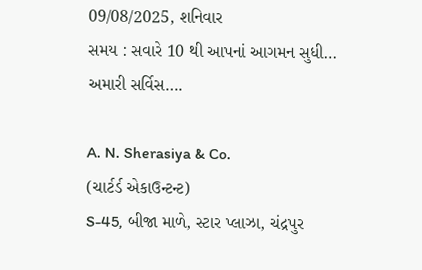09/08/2025, શનિવાર
સમય : સવારે 10 થી આપનાં આગમન સુધી…
અમારી સર્વિસ….

A. N. Sherasiya & Co.
(ચાર્ટર્ડ એકાઉન્ટન્ટ)
S-45, બીજા માળે, સ્ટાર પ્લાઝા, ચંદ્રપુર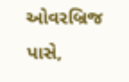ઓવરબ્રિજ પાસે,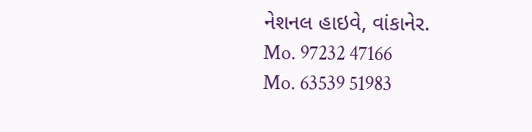નેશનલ હાઇવે, વાંકાનેર.
Mo. 97232 47166
Mo. 63539 51983